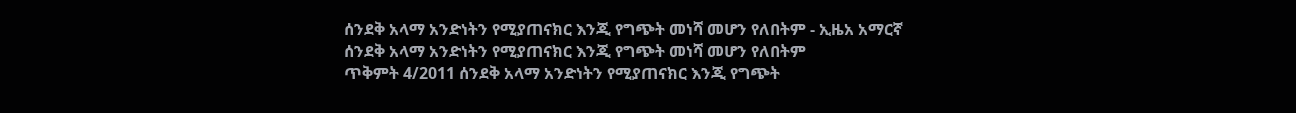ሰንደቅ አላማ አንድነትን የሚያጠናክር እንጂ የግጭት መነሻ መሆን የለበትም - ኢዜአ አማርኛ
ሰንደቅ አላማ አንድነትን የሚያጠናክር እንጂ የግጭት መነሻ መሆን የለበትም
ጥቅምት 4/2011 ሰንደቅ አላማ አንድነትን የሚያጠናክር እንጂ የግጭት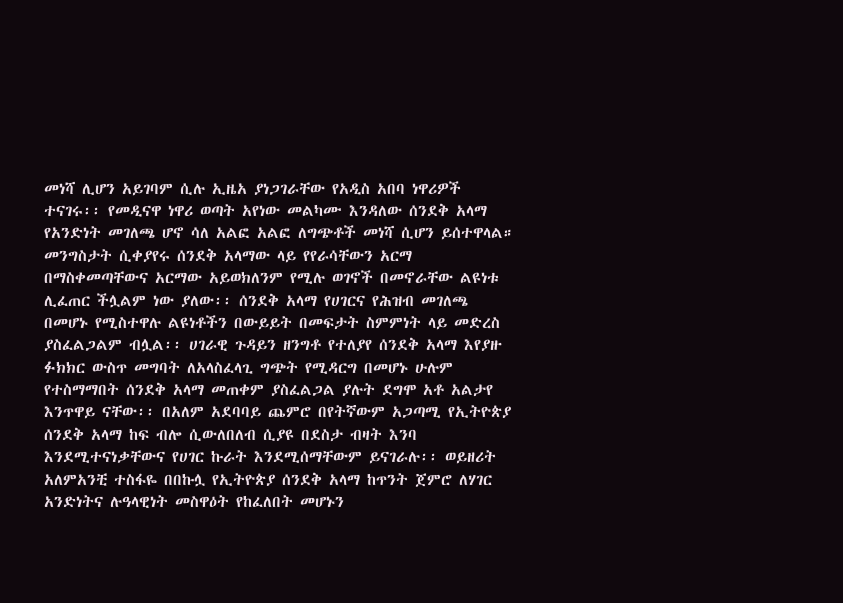መነሻ ሊሆን አይገባም ሲሉ ኢዜአ ያነጋገራቸው የአዲስ አበባ ነዋሪዎች ተናገሩ፡፡ የመዲናዋ ነዋሪ ወጣት አየነው መልካሙ እንዳለው ሰንደቅ አላማ የአንድነት መገለጫ ሆኖ ሳለ አልፎ አልፎ ለግጭቶች መነሻ ሲሆን ይሰተዋላል። መንግስታት ሲቀያየሩ ሰንደቅ አላማው ላይ የየራሳቸውን አርማ በማስቀመጣቸውና አርማው አይወክለንም የሚሉ ወገኖች በመኖራቸው ልዩነቱ ሊፈጠር ችሏልም ነው ያለው፡፡ ሰንደቅ አላማ የሀገርና የሕዝብ መገለጫ በመሆኑ የሚስተዋሉ ልዩነቶችን በውይይት በመፍታት ስምምነት ላይ መድረስ ያስፈልጋልም ብሏል፡፡ ሀገራዊ ጉዳይን ዘንግቶ የተለያየ ሰንደቅ አላማ እየያዙ ፉክክር ውስጥ መግባት ለአላስፈላጊ ግጭት የሚዳርግ በመሆኑ ሁሉም የተስማማበት ሰንደቅ አላማ መጠቀም ያስፈልጋል ያሉት ደግሞ አቶ አልታየ እንጥዋይ ናቸው፡፡ በአለም አደባባይ ጨምሮ በየትኛውም አጋጣሚ የኢትዮጵያ ሰንደቅ አላማ ከፍ ብሎ ሲውለበለብ ሲያዩ በደስታ ብዛት እንባ እንደሚተናነቃቸውና የሀገር ኩራት እንደሚሰማቸውም ይናገራሉ፡፡ ወይዘሪት አለምአንቺ ተስፋዬ በበኩሏ የኢትዮጵያ ሰንደቅ አላማ ከጥንት ጀምሮ ለሃገር አንድነትና ሉዓላዊነት መስዋዕት የከፈለበት መሆኑን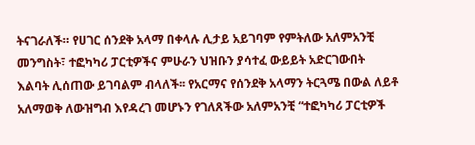ትናገራለች። የሀገር ሰንደቅ አላማ በቀላሉ ሊታይ አይገባም የምትለው አለምአንቺ መንግስት፣ ተፎካካሪ ፓርቲዎችና ምሁራን ህዝቡን ያሳተፈ ውይይት አድርገውበት እልባት ሊሰጠው ይገባልም ብላለች፡፡ የአርማና የሰንደቅ አላማን ትርጓሜ በውል ለይቶ አለማወቅ ለውዝግብ እየዳረገ መሆኑን የገለጸችው አለምአንቺ “ተፎካካሪ ፓርቲዎች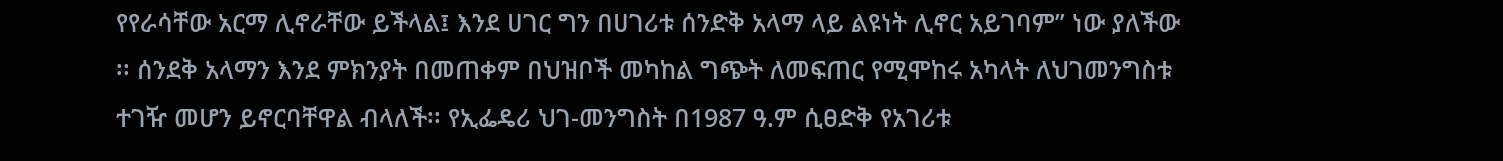የየራሳቸው አርማ ሊኖራቸው ይችላል፤ እንደ ሀገር ግን በሀገሪቱ ሰንድቅ አላማ ላይ ልዩነት ሊኖር አይገባም” ነው ያለችው ፡፡ ሰንደቅ አላማን እንደ ምክንያት በመጠቀም በህዝቦች መካከል ግጭት ለመፍጠር የሚሞከሩ አካላት ለህገመንግስቱ ተገዥ መሆን ይኖርባቸዋል ብላለች፡፡ የኢፌዴሪ ህገ-መንግስት በ1987 ዓ.ም ሲፀድቅ የአገሪቱ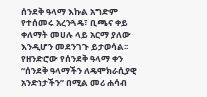ሰንደቅ ዓላማ እኩል አግድም የተሰመሩ አረንጓዴ፣ ቢጫና ቀይ ቀለማት መሀሉ ላይ አርማ ያለው እንዲሆን መደንገጉ ይታወሳል፡፡ የዘንድሮው የሰንደቅ ዓላማ ቀን “ሰንደቅ ዓላማችን ለዴሞክራሲያዊ አንድነታችን” በሚል መሪ ሐሳብ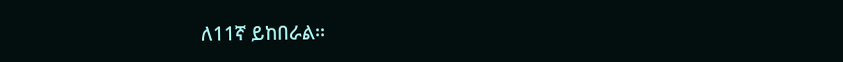ለ11ኛ ይከበራል፡፡